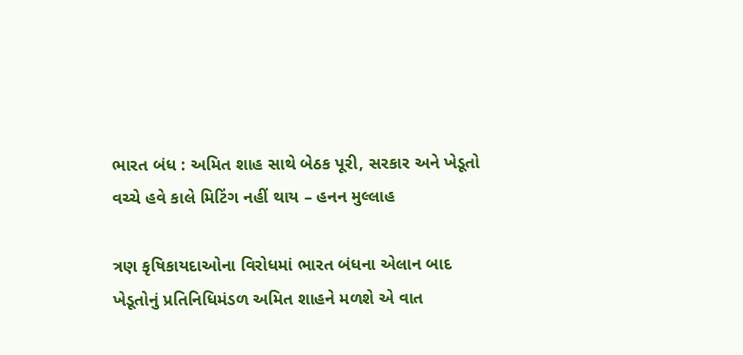ભારત બંધ : અમિત શાહ સાથે બેઠક પૂરી, સરકાર અને ખેડૂતો વચ્ચે હવે કાલે મિટિંગ નહીં થાય – હનન મુલ્લાહ

ત્રણ કૃષિકાયદાઓના વિરોધમાં ભારત બંધના એલાન બાદ ખેડૂતોનું પ્રતિનિધિમંડળ અમિત શાહને મળશે એ વાત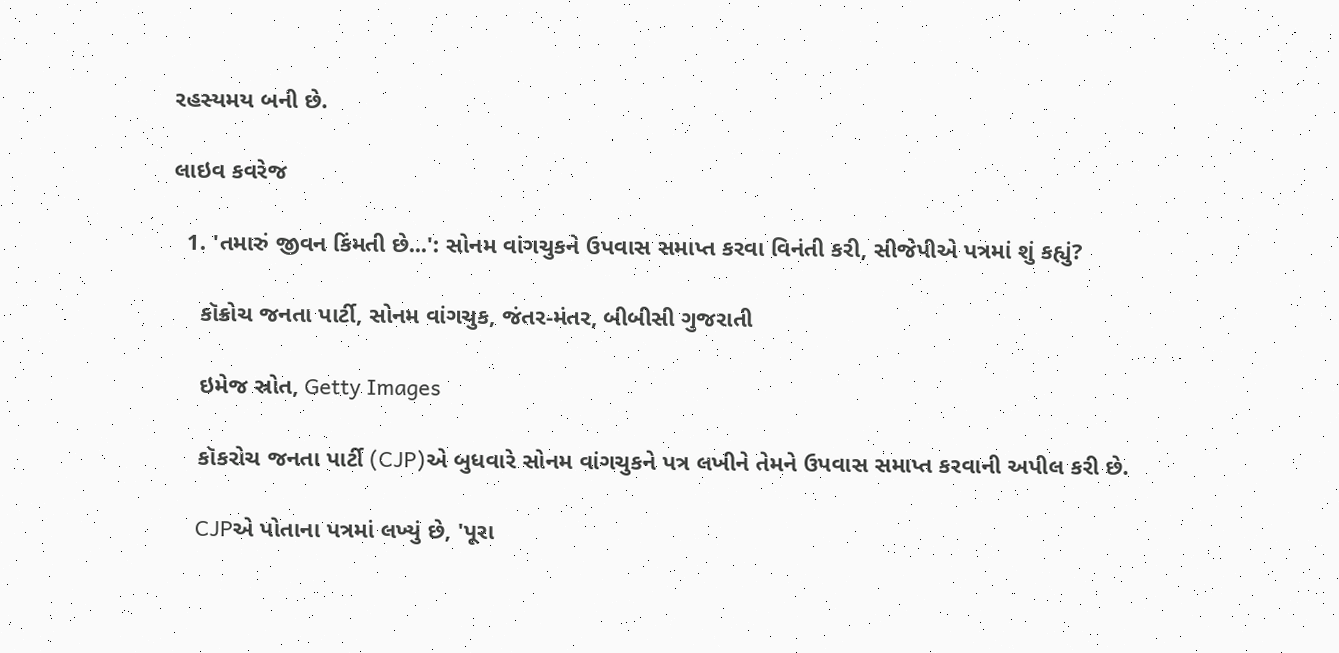રહસ્યમય બની છે.

લાઇવ કવરેજ

  1. 'તમારું જીવન કિંમતી છે...': સોનમ વાંગચુકને ઉપવાસ સમાપ્ત કરવા વિનંતી કરી, સીજેપીએ પત્રમાં શું કહ્યું?

    કૉક્રોચ જનતા પાર્ટી, સોનમ વાંગચુક, જંતર-મંતર, બીબીસી ગુજરાતી

    ઇમેજ સ્રોત, Getty Images

    કૉકરોચ જનતા પાર્ટી (CJP)એ બુધવારે સોનમ વાંગચુકને પત્ર લખીને તેમને ઉપવાસ સમાપ્ત કરવાની અપીલ કરી છે.

    CJPએ પોતાના પત્રમાં લખ્યું છે, 'પૂરા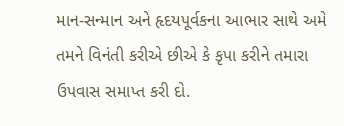માન-સન્માન અને હૃદયપૂર્વકના આભાર સાથે અમે તમને વિનંતી કરીએ છીએ કે કૃપા કરીને તમારા ઉપવાસ સમાપ્ત કરી દો.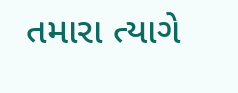તમારા ત્યાગે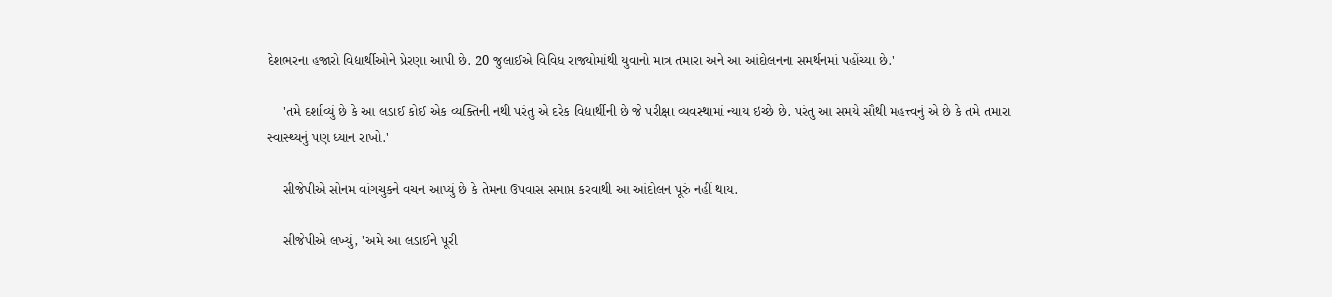દેશભરના હજારો વિદ્યાર્થીઓને પ્રેરણા આપી છે. 20 જુલાઈએ વિવિધ રાજ્યોમાંથી યુવાનો માત્ર તમારા અને આ આંદોલનના સમર્થનમાં પહોંચ્યા છે.'

    'તમે દર્શાવ્યું છે કે આ લડાઈ કોઈ એક વ્યક્તિની નથી પરંતુ એ દરેક વિદ્યાર્થીની છે જે પરીક્ષા વ્યવસ્થામાં ન્યાય ઇચ્છે છે. પરંતુ આ સમયે સૌથી મહત્ત્વનું એ છે કે તમે તમારા સ્વાસ્થ્યનું પણ ધ્યાન રાખો.'

    સીજેપીએ સોનમ વાંગચુકને વચન આપ્યું છે કે તેમના ઉપવાસ સમાપ્ત કરવાથી આ આંદોલન પૂરું નહીં થાય.

    સીજેપીએ લખ્યું, 'અમે આ લડાઈને પૂરી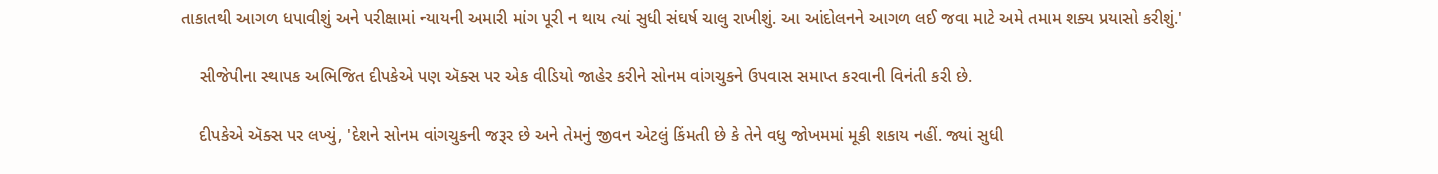તાકાતથી આગળ ધપાવીશું અને પરીક્ષામાં ન્યાયની અમારી માંગ પૂરી ન થાય ત્યાં સુધી સંઘર્ષ ચાલુ રાખીશું. આ આંદોલનને આગળ લઈ જવા માટે અમે તમામ શક્ય પ્રયાસો કરીશું.'

    સીજેપીના સ્થાપક અભિજિત દીપકેએ પણ ઍક્સ પર એક વીડિયો જાહેર કરીને સોનમ વાંગચુકને ઉપવાસ સમાપ્ત કરવાની વિનંતી કરી છે.

    દીપકેએ ઍક્સ પર લખ્યું, 'દેશને સોનમ વાંગચુકની જરૂર છે અને તેમનું જીવન એટલું કિંમતી છે કે તેને વધુ જોખમમાં મૂકી શકાય નહીં. જ્યાં સુધી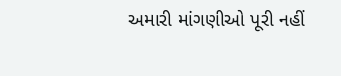અમારી માંગણીઓ પૂરી નહીં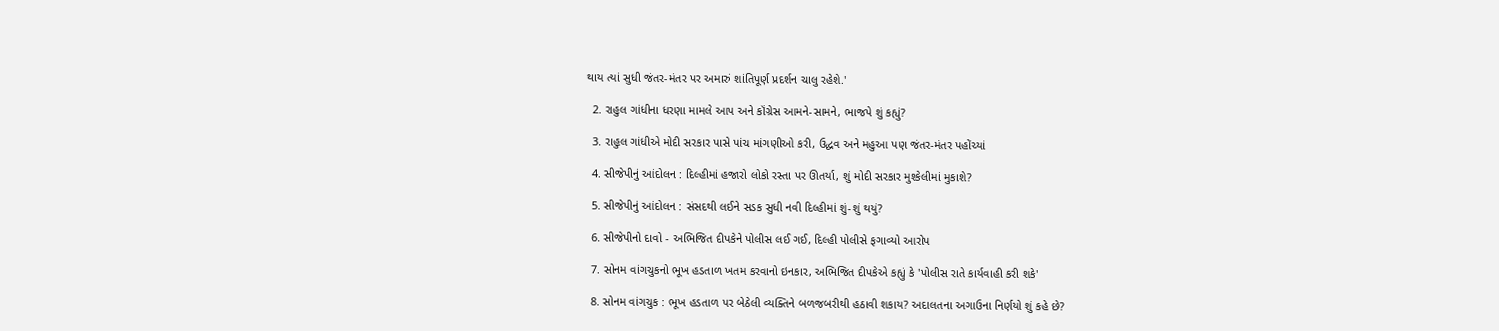થાય ત્યાં સુધી જંતર-મંતર પર અમારું શાંતિપૂર્ણ પ્રદર્શન ચાલુ રહેશે.'

  2. રાહુલ ગાંધીના ધરણા મામલે આપ અને કૉંગ્રેસ આમને-સામને, ભાજપે શું કહ્યું?

  3. રાહુલ ગાંધીએ મોદી સરકાર પાસે પાંચ માંગણીઓ કરી, ઉદ્ધવ અને મહુઆ પણ જંતર-મંતર પહોંચ્યાં

  4. સીજેપીનું આંદોલન : દિલ્હીમાં હજારો લોકો રસ્તા પર ઊતર્યા, શું મોદી સરકાર મુશ્કેલીમાં મુકાશે?

  5. સીજેપીનું આંદોલન : સંસદથી લઈને સડક સુધી નવી દિલ્હીમાં શું-શું થયું?

  6. સીજેપીનો દાવો - અભિજિત દીપકેને પોલીસ લઈ ગઈ, દિલ્હી પોલીસે ફગાવ્યો આરોપ

  7. સોનમ વાંગચુકનો ભૂખ હડતાળ ખતમ કરવાનો ઇનકાર, અભિજિત દીપકેએ કહ્યું કે 'પોલીસ રાતે કાર્યવાહી કરી શકે'

  8. સોનમ વાંગચુક : ભૂખ હડતાળ પર બેઠેલી વ્યક્તિને બળજબરીથી હઠાવી શકાય? અદાલતના અગાઉના નિર્ણયો શું કહે છે?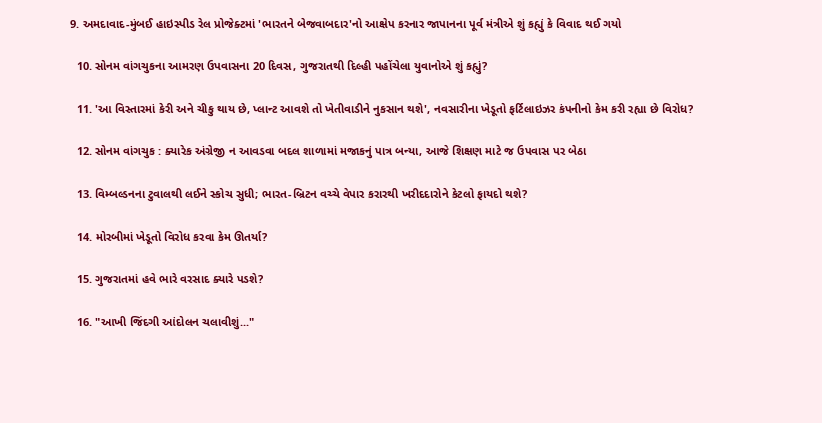9. અમદાવાદ-મુંબઈ હાઇસ્પીડ રેલ પ્રોજેક્ટમાં 'ભારતને બેજવાબદાર'નો આક્ષેપ કરનાર જાપાનના પૂર્વ મંત્રીએ શું કહ્યું કે વિવાદ થઈ ગયો

  10. સોનમ વાંગચુકના આમરણ ઉપવાસના 20 દિવસ, ગુજરાતથી દિલ્હી પહોંચેલા યુવાનોએ શું કહ્યું?

  11. 'આ વિસ્તારમાં કેરી અને ચીકુ થાય છે, પ્લાન્ટ આવશે તો ખેતીવાડીને નુકસાન થશે', નવસારીના ખેડૂતો ફર્ટિલાઇઝર કંપનીનો કેમ કરી રહ્યા છે વિરોધ?

  12. સોનમ વાંગચુક : ક્યારેક અંગ્રેજી ન આવડવા બદલ શાળામાં મજાકનું પાત્ર બન્યા, આજે શિક્ષણ માટે જ ઉપવાસ પર બેઠા

  13. વિમ્બલ્ડનના ટુવાલથી લઈને સ્કોચ સુધી; ભારત-બ્રિટન વચ્ચે વેપાર કરારથી ખરીદદારોને કેટલો ફાયદો થશે?

  14. મોરબીમાં ખેડૂતો વિરોધ કરવા કેમ ઊતર્યા?

  15. ગુજરાતમાં હવે ભારે વરસાદ ક્યારે પડશે?

  16. "આખી જિંદગી આંદોલન ચલાવીશું..."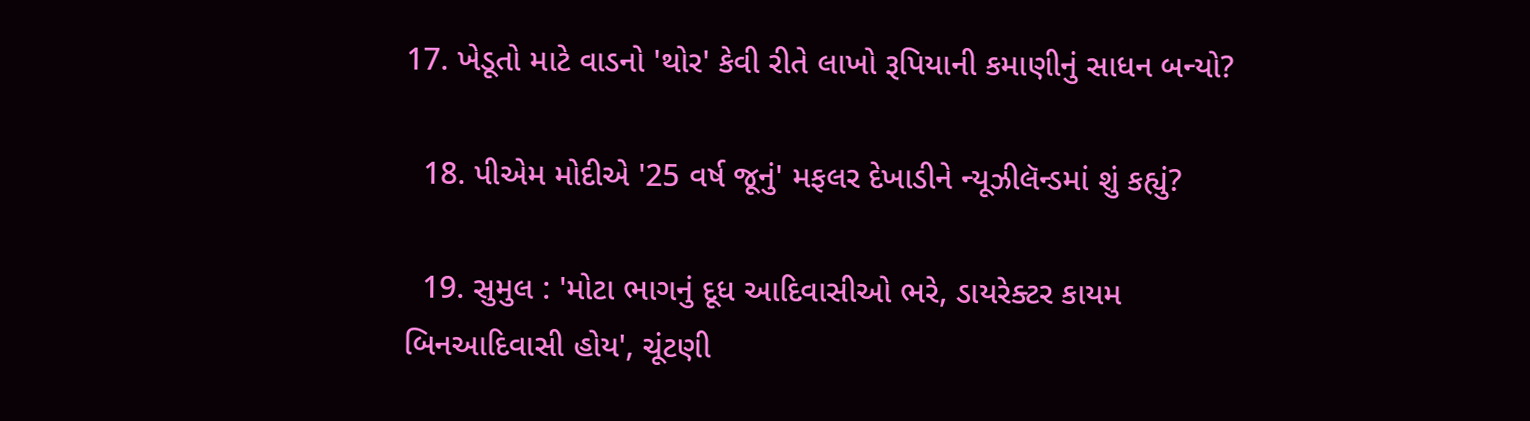17. ખેડૂતો માટે વાડનો 'થોર' કેવી રીતે લાખો રૂપિયાની કમાણીનું સાધન બન્યો?

  18. પીએમ મોદીએ '25 વર્ષ જૂનું' મફલર દેખાડીને ન્યૂઝીલૅન્ડમાં શું કહ્યું?

  19. સુમુલ : 'મોટા ભાગનું દૂધ આદિવાસીઓ ભરે, ડાયરેક્ટર કાયમ બિનઆદિવાસી હોય', ચૂંટણી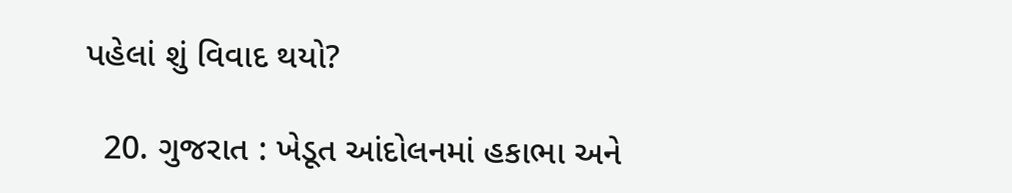પહેલાં શું વિવાદ થયો?

  20. ગુજરાત : ખેડૂત આંદોલનમાં હકાભા અને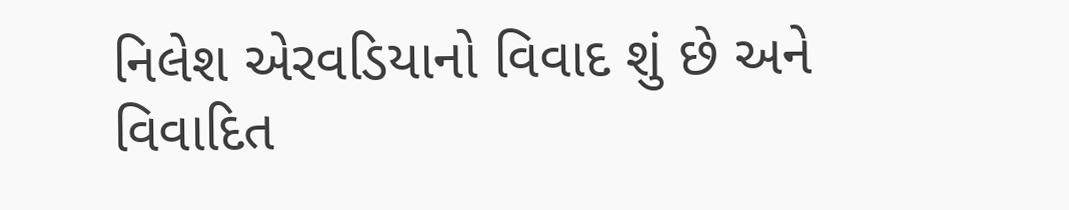નિલેશ એરવડિયાનો વિવાદ શું છે અને વિવાદિત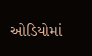ઓડિયોમાં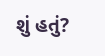શું હતું?